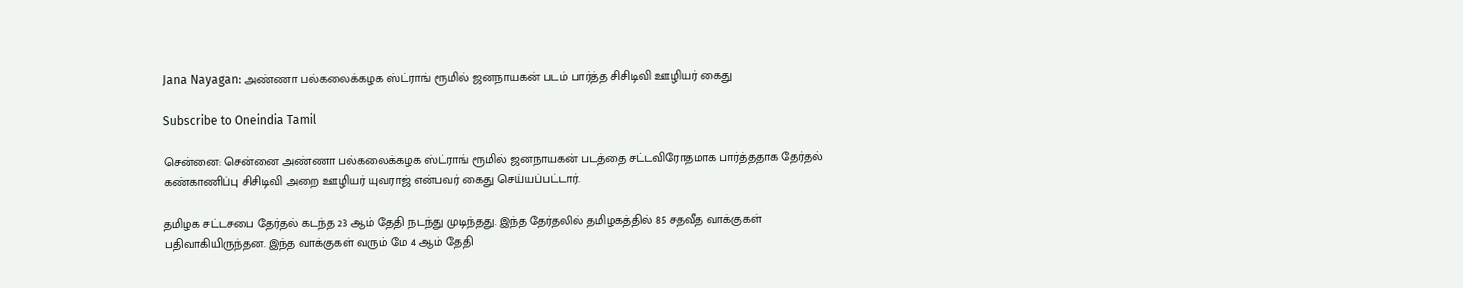Jana Nayagan: அண்ணா பல்கலைக்கழக ஸ்ட்ராங் ரூமில் ஜனநாயகன் படம் பார்த்த சிசிடிவி ஊழியர் கைது

Subscribe to Oneindia Tamil

சென்னை: சென்னை அண்ணா பல்கலைக்கழக ஸ்ட்ராங் ரூமில் ஜனநாயகன் படத்தை சட்டவிரோதமாக பார்த்ததாக தேர்தல் கண்காணிப்பு சிசிடிவி அறை ஊழியர் யுவராஜ் என்பவர் கைது செய்யப்பட்டார்.

தமிழக சட்டசபை தேர்தல் கடந்த 23 ஆம் தேதி நடந்து முடிந்தது. இந்த தேர்தலில் தமிழகத்தில் 85 சதவீத வாக்குகள் பதிவாகியிருந்தன. இந்த வாக்குகள் வரும் மே 4 ஆம் தேதி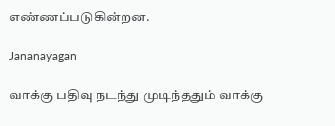எண்ணப்படுகின்றன.

Jananayagan

வாக்கு பதிவு நடந்து முடிந்ததும் வாக்கு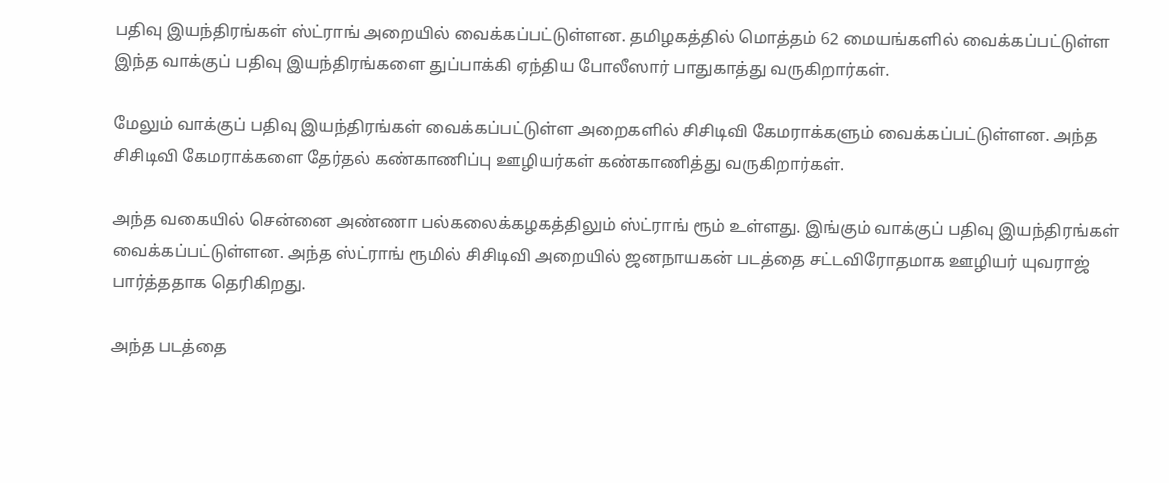பதிவு இயந்திரங்கள் ஸ்ட்ராங் அறையில் வைக்கப்பட்டுள்ளன. தமிழகத்தில் மொத்தம் 62 மையங்களில் வைக்கப்பட்டுள்ள இந்த வாக்குப் பதிவு இயந்திரங்களை துப்பாக்கி ஏந்திய போலீஸார் பாதுகாத்து வருகிறார்கள்.

மேலும் வாக்குப் பதிவு இயந்திரங்கள் வைக்கப்பட்டுள்ள அறைகளில் சிசிடிவி கேமராக்களும் வைக்கப்பட்டுள்ளன. அந்த சிசிடிவி கேமராக்களை தேர்தல் கண்காணிப்பு ஊழியர்கள் கண்காணித்து வருகிறார்கள்.

அந்த வகையில் சென்னை அண்ணா பல்கலைக்கழகத்திலும் ஸ்ட்ராங் ரூம் உள்ளது. இங்கும் வாக்குப் பதிவு இயந்திரங்கள் வைக்கப்பட்டுள்ளன. அந்த ஸ்ட்ராங் ரூமில் சிசிடிவி அறையில் ஜனநாயகன் படத்தை சட்டவிரோதமாக ஊழியர் யுவராஜ் பார்த்ததாக தெரிகிறது.

அந்த படத்தை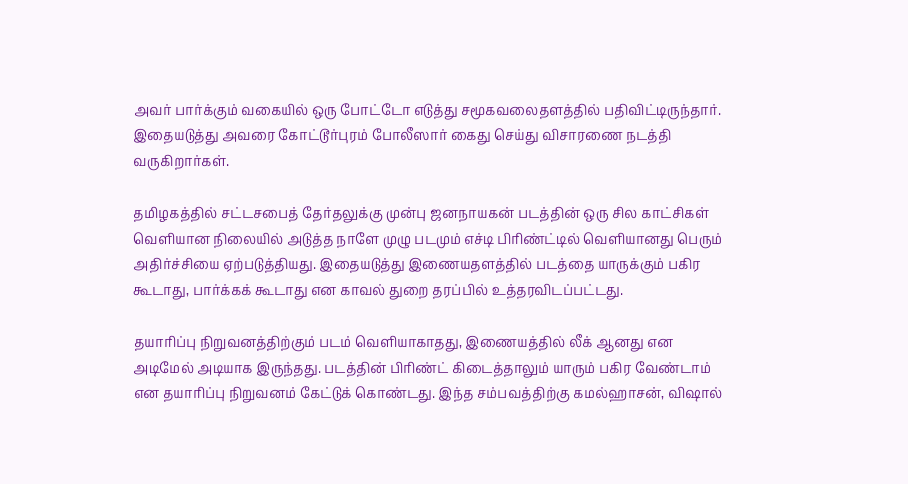அவர் பார்க்கும் வகையில் ஒரு போட்டோ எடுத்து சமூகவலைதளத்தில் பதிவிட்டிருந்தார். இதையடுத்து அவரை கோட்டூர்புரம் போலீஸார் கைது செய்து விசாரணை நடத்தி வருகிறார்கள்.

தமிழகத்தில் சட்டசபைத் தேர்தலுக்கு முன்பு ஜனநாயகன் படத்தின் ஒரு சில காட்சிகள் வெளியான நிலையில் அடுத்த நாளே முழு படமும் எச்டி பிரிண்ட்டில் வெளியானது பெரும் அதிர்ச்சியை ஏற்படுத்தியது. இதையடுத்து இணையதளத்தில் படத்தை யாருக்கும் பகிர கூடாது, பார்க்கக் கூடாது என காவல் துறை தரப்பில் உத்தரவிடப்பட்டது.

தயாரிப்பு நிறுவனத்திற்கும் படம் வெளியாகாதது, இணையத்தில் லீக் ஆனது என அடிமேல் அடியாக இருந்தது. படத்தின் பிரிண்ட் கிடைத்தாலும் யாரும் பகிர வேண்டாம் என தயாரிப்பு நிறுவனம் கேட்டுக் கொண்டது. இந்த சம்பவத்திற்கு கமல்ஹாசன், விஷால்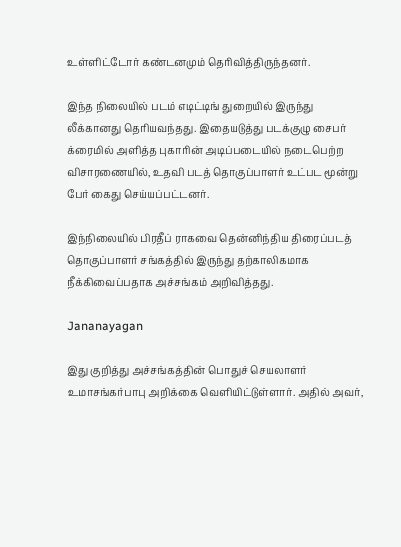உள்ளிட்டோர் கண்டனமும் தெரிவித்திருந்தனர்.

இந்த நிலையில் படம் எடிட்டிங் துறையில் இருந்து லீக்கானது தெரியவந்தது. இதையடுத்து படக்குழு சைபர் க்ரைமில் அளித்த புகாரின் அடிப்படையில் நடைபெற்ற விசாரணையில், உதவி படத் தொகுப்பாளர் உட்பட மூன்று பேர் கைது செய்யப்பட்டனர்.

இந்நிலையில் பிரதீப் ராகவை தென்னிந்திய திரைப்படத் தொகுப்பாளர் சங்கத்தில் இருந்து தற்காலிகமாக நீக்கிவைப்பதாக அச்சங்கம் அறிவித்தது.

Jananayagan

இது குறித்து அச்சங்கத்தின் பொதுச் செயலாளர் உமாசங்கர்பாபு அறிக்கை வெளியிட்டுள்ளார். அதில் அவர்,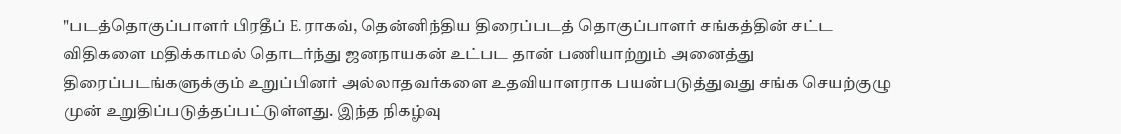"படத்தொகுப்பாளர் பிரதீப் E. ராகவ், தென்னிந்திய திரைப்படத் தொகுப்பாளர் சங்கத்தின் சட்ட விதிகளை மதிக்காமல் தொடர்ந்து ஜனநாயகன் உட்பட தான் பணியாற்றும் அனைத்து திரைப்படங்களுக்கும் உறுப்பினர் அல்லாதவர்களை உதவியாளராக பயன்படுத்துவது சங்க செயற்குழு முன் உறுதிப்படுத்தப்பட்டுள்ளது. இந்த நிகழ்வு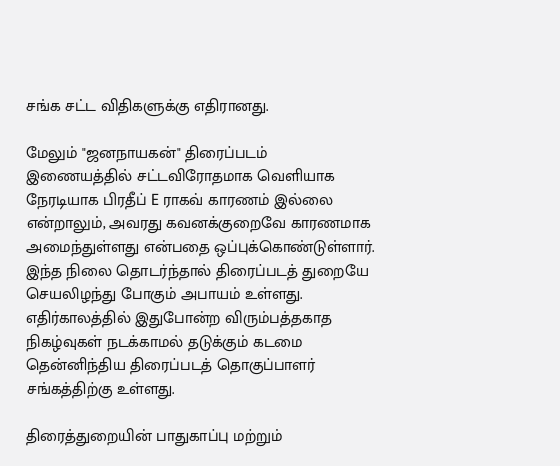சங்க சட்ட விதிகளுக்கு எதிரானது.

மேலும் "ஜனநாயகன்" திரைப்படம் இணையத்தில் சட்டவிரோதமாக வெளியாக நேரடியாக பிரதீப் E ராகவ் காரணம் இல்லை என்றாலும், அவரது கவனக்குறைவே காரணமாக அமைந்துள்ளது என்பதை ஒப்புக்கொண்டுள்ளார். இந்த நிலை தொடர்ந்தால் திரைப்படத் துறையே செயலிழந்து போகும் அபாயம் உள்ளது. எதிர்காலத்தில் இதுபோன்ற விரும்பத்தகாத நிகழ்வுகள் நடக்காமல் தடுக்கும் கடமை தென்னிந்திய திரைப்படத் தொகுப்பாளர் சங்கத்திற்கு உள்ளது.

திரைத்துறையின் பாதுகாப்பு மற்றும்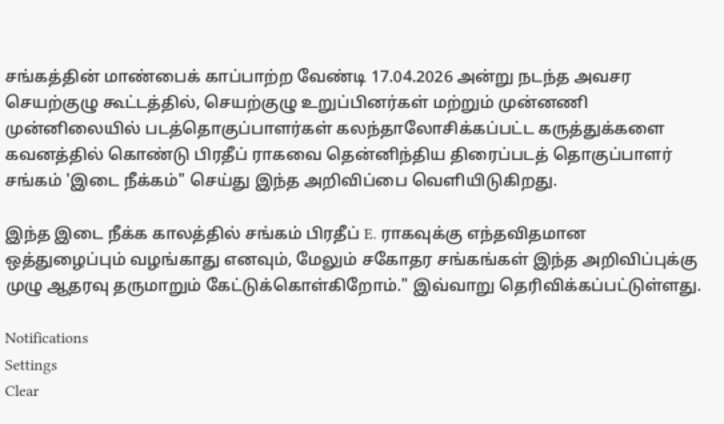சங்கத்தின் மாண்பைக் காப்பாற்ற வேண்டி 17.04.2026 அன்று நடந்த அவசர செயற்குழு கூட்டத்தில், செயற்குழு உறுப்பினர்கள் மற்றும் முன்னணி முன்னிலையில் படத்தொகுப்பாளர்கள் கலந்தாலோசிக்கப்பட்ட கருத்துக்களை கவனத்தில் கொண்டு பிரதீப் ராகவை தென்னிந்திய திரைப்படத் தொகுப்பாளர் சங்கம் 'இடை நீக்கம்" செய்து இந்த அறிவிப்பை வெளியிடுகிறது.

இந்த இடை நீக்க காலத்தில் சங்கம் பிரதீப் E. ராகவுக்கு எந்தவிதமான ஒத்துழைப்பும் வழங்காது எனவும், மேலும் சகோதர சங்கங்கள் இந்த அறிவிப்புக்கு முழு ஆதரவு தருமாறும் கேட்டுக்கொள்கிறோம்." இவ்வாறு தெரிவிக்கப்பட்டுள்ளது.

Notifications
Settings
Clear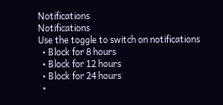Notifications
Notifications
Use the toggle to switch on notifications
  • Block for 8 hours
  • Block for 12 hours
  • Block for 24 hours
  •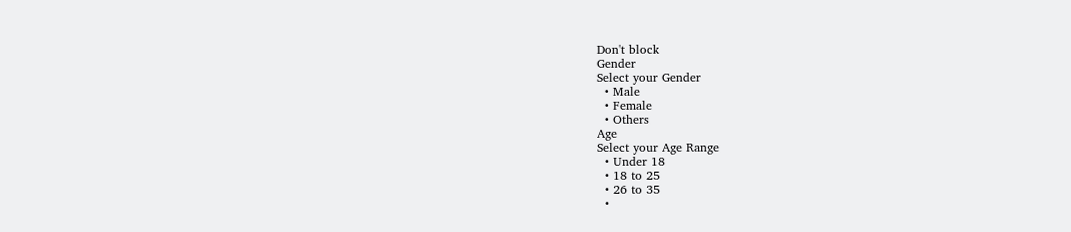Don't block
Gender
Select your Gender
  • Male
  • Female
  • Others
Age
Select your Age Range
  • Under 18
  • 18 to 25
  • 26 to 35
  •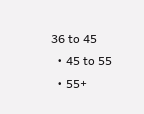36 to 45
  • 45 to 55
  • 55+